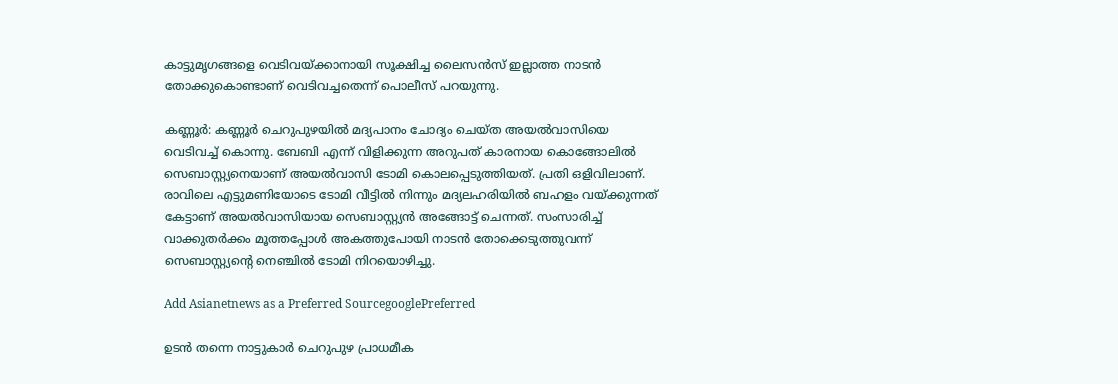കാട്ടുമൃഗങ്ങളെ വെടിവയ്ക്കാനായി സൂക്ഷിച്ച ലൈസൻസ് ഇല്ലാത്ത നാടൻ തോക്കുകൊണ്ടാണ് വെടിവച്ചതെന്ന് പൊലീസ് പറയുന്നു.

കണ്ണൂര്‍: കണ്ണൂർ ചെറുപുഴയിൽ മദ്യപാനം ചോദ്യം ചെയ്ത അയൽവാസിയെ വെടിവച്ച് കൊന്നു. ബേബി എന്ന് വിളിക്കുന്ന അറുപത് കാരനായ കൊങ്ങോലിൽ സെബാസ്റ്റ്യനെയാണ് അയൽവാസി ടോമി കൊലപ്പെടുത്തിയത്. പ്രതി ഒളിവിലാണ്. രാവിലെ എട്ടുമണിയോടെ ടോമി വീട്ടിൽ നിന്നും മദ്യലഹരിയിൽ ബഹളം വയ്ക്കുന്നത് കേട്ടാണ് അയൽവാസിയായ സെബാസ്റ്റ്യൻ അങ്ങോട്ട് ചെന്നത്. സംസാരിച്ച് വാക്കുതർക്കം മൂത്തപ്പോൾ അകത്തുപോയി നാടൻ തോക്കെടുത്തുവന്ന് സെബാസ്റ്റ്യന്റെ നെഞ്ചിൽ ടോമി നിറയൊഴിച്ചു.

Add Asianetnews as a Preferred SourcegooglePreferred

ഉടൻ തന്നെ നാട്ടുകാർ ചെറുപുഴ പ്രാധമീക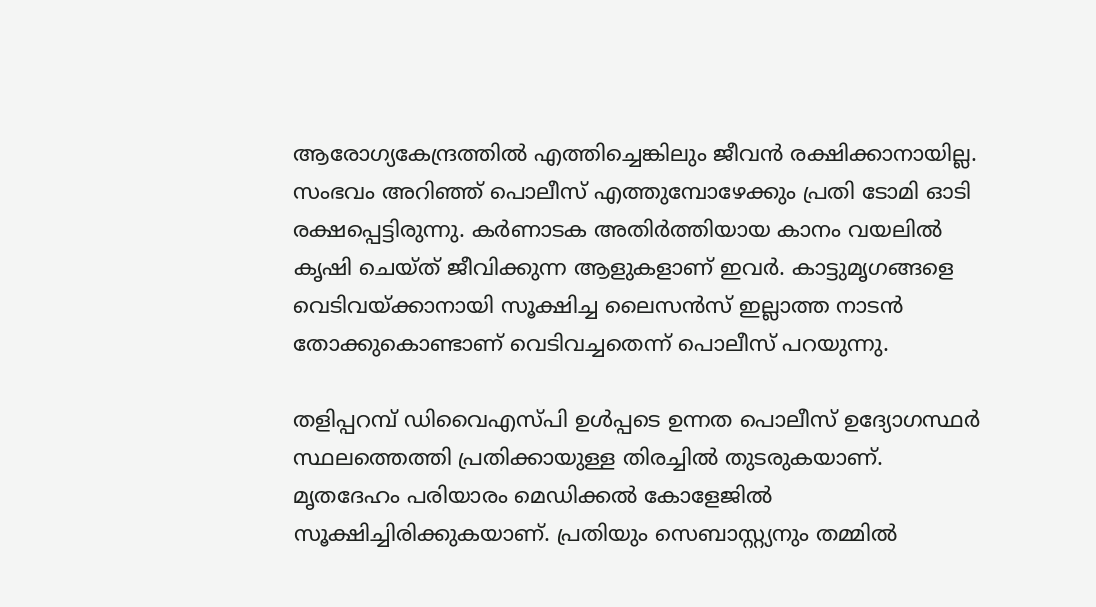ആരോഗ്യകേന്ദ്രത്തിൽ എത്തിച്ചെങ്കിലും ജീവൻ രക്ഷിക്കാനായില്ല. സംഭവം അറിഞ്ഞ് പൊലീസ് എത്തുമ്പോഴേക്കും പ്രതി ടോമി ഓടി രക്ഷപ്പെട്ടിരുന്നു. കർണാടക അതിർത്തിയായ കാനം വയലിൽ കൃഷി ചെയ്ത് ജീവിക്കുന്ന ആളുകളാണ് ഇവർ. കാട്ടുമൃഗങ്ങളെ വെടിവയ്ക്കാനായി സൂക്ഷിച്ച ലൈസൻസ് ഇല്ലാത്ത നാടൻ തോക്കുകൊണ്ടാണ് വെടിവച്ചതെന്ന് പൊലീസ് പറയുന്നു.

തളിപ്പറമ്പ് ഡിവൈഎസ്പി ഉൾപ്പടെ ഉന്നത പൊലീസ് ഉദ്യോഗസ്ഥർ സ്ഥലത്തെത്തി പ്രതിക്കായുള്ള തിരച്ചിൽ തുടരുകയാണ്. മൃതദേഹം പരിയാരം മെഡിക്കൽ കോളേജിൽ സൂക്ഷിച്ചിരിക്കുകയാണ്. പ്രതിയും സെബാസ്റ്റ്യനും തമ്മിൽ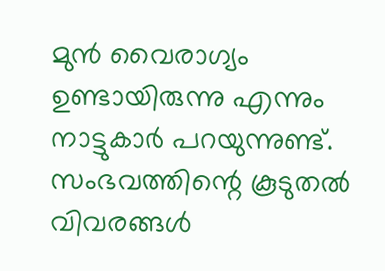മുൻ വൈരാഗ്യം ഉണ്ടായിരുന്നു എന്നും നാട്ടുകാർ പറയുന്നുണ്ട്. സംഭവത്തിന്റെ കൂടുതൽ വിവരങ്ങൾ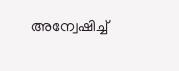അന്വേഷിച്ച്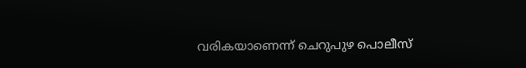വരികയാണെന്ന് ചെറുപുഴ പൊലീസ്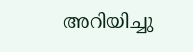അറിയിച്ചു